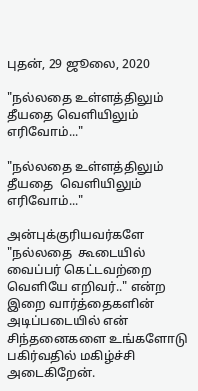புதன், 29 ஜூலை, 2020

"நல்லதை உள்ளத்திலும் தீயதை வெளியிலும் எரிவோம்..."

"நல்லதை உள்ளத்திலும் தீயதை  வெளியிலும் எரிவோம்..."

அன்புக்குரியவர்களே "நல்லதை  கூடையில் வைப்பர் கெட்டவற்றை வெளியே எறிவர்.." என்ற இறை வார்த்தைகளின் அடிப்படையில் என் சிந்தனைகளை உங்களோடு பகிர்வதில் மகிழ்ச்சி அடைகிறேன்.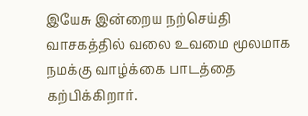இயேசு இன்றைய நற்செய்தி வாசகத்தில் வலை உவமை மூலமாக நமக்கு வாழ்க்கை பாடத்தை கற்பிக்கிறார்.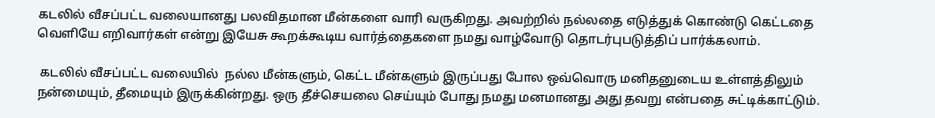கடலில் வீசப்பட்ட வலையானது பலவிதமான மீன்களை வாரி வருகிறது. அவற்றில் நல்லதை எடுத்துக் கொண்டு கெட்டதை வெளியே எறிவார்கள் என்று இயேசு கூறக்கூடிய வார்த்தைகளை நமது வாழ்வோடு தொடர்புபடுத்திப் பார்க்கலாம்.

 கடலில் வீசப்பட்ட வலையில்  நல்ல மீன்களும், கெட்ட மீன்களும் இருப்பது போல ஒவ்வொரு மனிதனுடைய உள்ளத்திலும் நன்மையும், தீமையும் இருக்கின்றது. ஒரு தீச்செயலை செய்யும் போது நமது மனமானது அது தவறு என்பதை சுட்டிக்காட்டும்.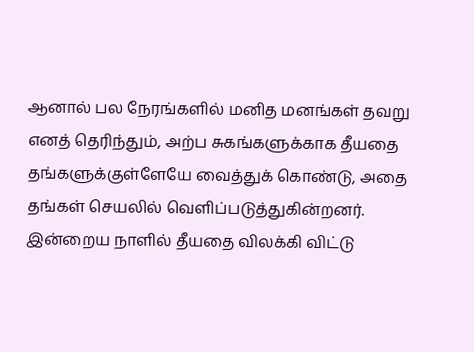ஆனால் பல நேரங்களில் மனித மனங்கள் தவறு எனத் தெரிந்தும், அற்ப சுகங்களுக்காக தீயதை தங்களுக்குள்ளேயே வைத்துக் கொண்டு, அதை தங்கள் செயலில் வெளிப்படுத்துகின்றனர்.  இன்றைய நாளில் தீயதை விலக்கி விட்டு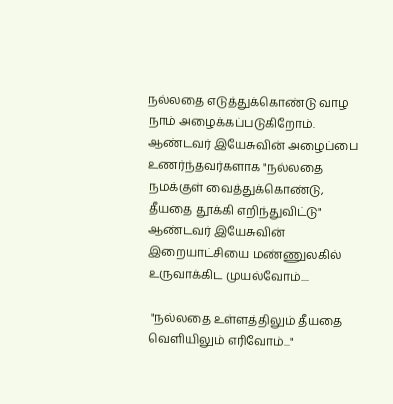நல்லதை எடுத்துக்கொண்டு வாழ நாம் அழைக்கப்படுகிறோம்.
ஆண்டவர் இயேசுவின் அழைப்பை உணர்ந்தவர்களாக "நல்லதை நமக்குள் வைத்துக்கொண்டு, தீயதை தூக்கி எறிந்துவிட்டு" ஆண்டவர் இயேசுவின் இறையாட்சியை மண்ணுலகில் உருவாக்கிட முயல்வோம்....

 "நல்லதை உள்ளத்திலும் தீயதை  வெளியிலும் எரிவோம்..."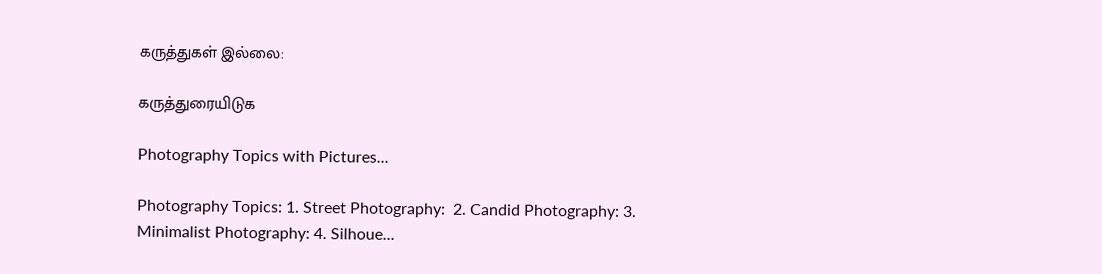கருத்துகள் இல்லை:

கருத்துரையிடுக

Photography Topics with Pictures...

Photography Topics: 1. Street Photography:  2. Candid Photography: 3. Minimalist Photography: 4. Silhoue...